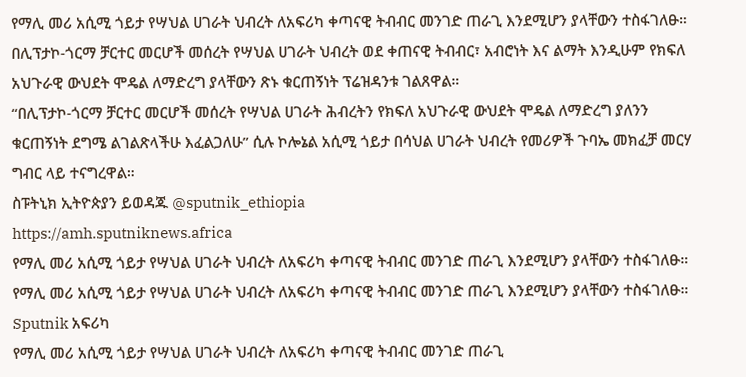የማሊ መሪ አሲሚ ጎይታ የሣህል ሀገራት ህብረት ለአፍሪካ ቀጣናዊ ትብብር መንገድ ጠራጊ እንደሚሆን ያላቸውን ተስፋገለፁ።
በሊፕታኮ-ጎርማ ቻርተር መርሆች መሰረት የሣህል ሀገራት ህብረት ወደ ቀጠናዊ ትብብር፣ አብሮነት እና ልማት እንዲሁም የክፍለ አህጉራዊ ውህደት ሞዴል ለማድረግ ያላቸውን ጽኑ ቁርጠኝነት ፕሬዝዳንቱ ገልጸዋል።
“በሊፕታኮ-ጎርማ ቻርተር መርሆች መሰረት የሣህል ሀገራት ሕብረትን የክፍለ አህጉራዊ ውህደት ሞዴል ለማድረግ ያለንን ቁርጠኝነት ደግሜ ልገልጽላችሁ እፈልጋለሁ” ሲሉ ኮሎኔል አሲሚ ጎይታ በሳህል ሀገራት ህብረት የመሪዎች ጉባኤ መክፈቻ መርሃ ግብር ላይ ተናግረዋል።
ስፑትኒክ ኢትዮጵያን ይወዳጁ @sputnik_ethiopia
https://amh.sputniknews.africa
የማሊ መሪ አሲሚ ጎይታ የሣህል ሀገራት ህብረት ለአፍሪካ ቀጣናዊ ትብብር መንገድ ጠራጊ እንደሚሆን ያላቸውን ተስፋገለፁ።
የማሊ መሪ አሲሚ ጎይታ የሣህል ሀገራት ህብረት ለአፍሪካ ቀጣናዊ ትብብር መንገድ ጠራጊ እንደሚሆን ያላቸውን ተስፋገለፁ።
Sputnik አፍሪካ
የማሊ መሪ አሲሚ ጎይታ የሣህል ሀገራት ህብረት ለአፍሪካ ቀጣናዊ ትብብር መንገድ ጠራጊ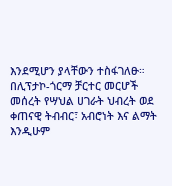እንደሚሆን ያላቸውን ተስፋገለፁ። በሊፕታኮ-ጎርማ ቻርተር መርሆች መሰረት የሣህል ሀገራት ህብረት ወደ ቀጠናዊ ትብብር፣ አብሮነት እና ልማት እንዲሁም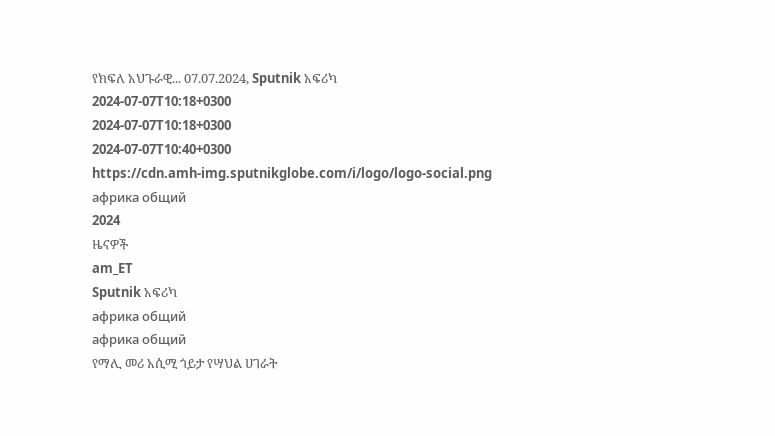የክፍለ አህጉራዊ... 07.07.2024, Sputnik አፍሪካ
2024-07-07T10:18+0300
2024-07-07T10:18+0300
2024-07-07T10:40+0300
https://cdn.amh-img.sputnikglobe.com/i/logo/logo-social.png
африка общий
2024
ዜናዎች
am_ET
Sputnik አፍሪካ
африка общий
африка общий
የማሊ መሪ አሲሚ ጎይታ የሣህል ሀገራት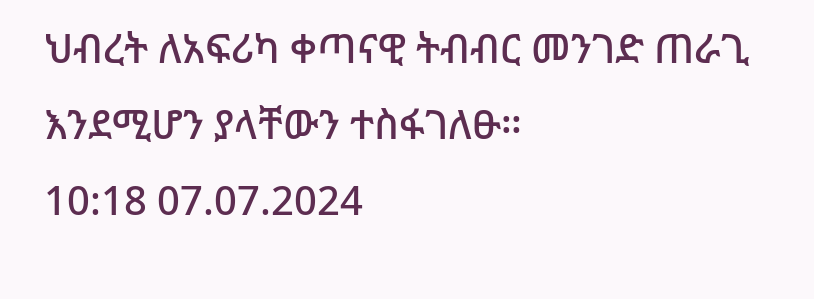ህብረት ለአፍሪካ ቀጣናዊ ትብብር መንገድ ጠራጊ እንደሚሆን ያላቸውን ተስፋገለፁ።
10:18 07.07.2024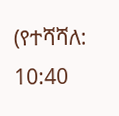(የተሻሻለ: 10:40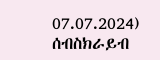07.07.2024)
ሰብስክራይብ